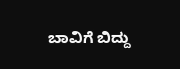ಬಾವಿಗೆ ಬಿದ್ದು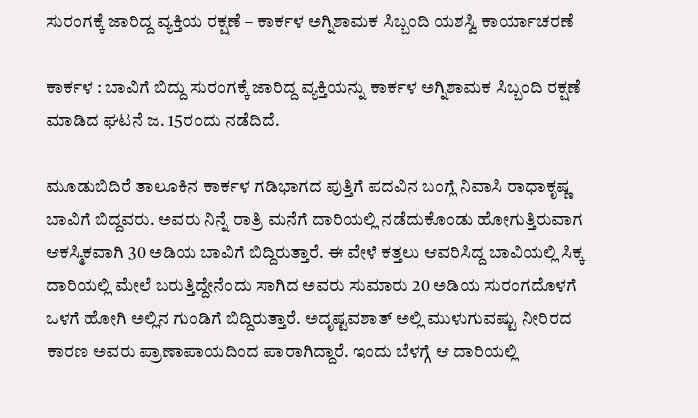ಸುರಂಗಕ್ಕೆ ಜಾರಿದ್ದ ವ್ಯಕ್ತಿಯ ರಕ್ಷಣೆ – ಕಾರ್ಕಳ ಅಗ್ನಿಶಾಮಕ ಸಿಬ್ಬಂದಿ ಯಶಸ್ವಿ ಕಾರ್ಯಾಚರಣೆ

ಕಾರ್ಕಳ : ಬಾವಿಗೆ ಬಿದ್ದು ಸುರಂಗಕ್ಕೆ ಜಾರಿದ್ದ ವ್ಯಕ್ತಿಯನ್ನು ಕಾರ್ಕಳ ಅಗ್ನಿಶಾಮಕ ಸಿಬ್ಬಂದಿ ರಕ್ಷಣೆ ಮಾಡಿದ ಘಟನೆ ಜ. 15ರಂದು ನಡೆದಿದೆ.

ಮೂಡುಬಿದಿರೆ ತಾಲೂಕಿನ ಕಾರ್ಕಳ ಗಡಿಭಾಗದ ಪುತ್ತಿಗೆ ಪದವಿನ ಬಂಗ್ಲೆ ನಿವಾಸಿ ರಾಧಾಕೃಷ್ಣ ಬಾವಿಗೆ ಬಿದ್ದವರು. ಅವರು ನಿನ್ನೆ ರಾತ್ರಿ ಮನೆಗೆ ದಾರಿಯಲ್ಲಿ ನಡೆದುಕೊಂಡು ಹೋಗುತ್ತಿರುವಾಗ ಆಕಸ್ಮಿಕವಾಗಿ 30 ಅಡಿಯ ಬಾವಿಗೆ ಬಿದ್ದಿರುತ್ತಾರೆ. ಈ ವೇಳೆ ಕತ್ತಲು ಆವರಿಸಿದ್ದ ಬಾವಿಯಲ್ಲಿ ಸಿಕ್ಕ ದಾರಿಯಲ್ಲಿ ಮೇಲೆ ಬರುತ್ತಿದ್ದೇನೆಂದು ಸಾಗಿದ ಅವರು ಸುಮಾರು 20 ಅಡಿಯ ಸುರಂಗದೊಳಗೆ ಒಳಗೆ ಹೋಗಿ ಅಲ್ಲಿನ ಗುಂಡಿಗೆ ಬಿದ್ದಿರುತ್ತಾರೆ. ಅದೃಷ್ಟವಶಾತ್‌ ಅಲ್ಲಿ ಮುಳುಗುವಷ್ಟು ನೀರಿರದ ಕಾರಣ ಅವರು ಪ್ರಾಣಾಪಾಯದಿಂದ ಪಾರಾಗಿದ್ದಾರೆ. ಇಂದು ಬೆಳಗ್ಗೆ ಆ ದಾರಿಯಲ್ಲಿ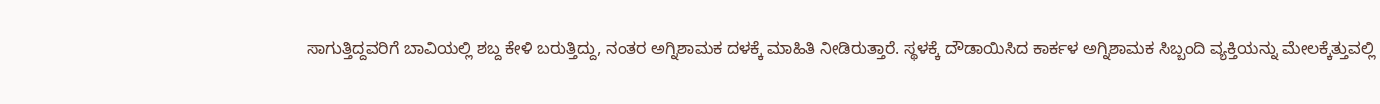ಸಾಗುತ್ತಿದ್ದವರಿಗೆ ಬಾವಿಯಲ್ಲಿ ಶಬ್ದ ಕೇಳಿ ಬರುತ್ತಿದ್ದು, ನಂತರ ಅಗ್ನಿಶಾಮಕ ದಳಕ್ಕೆ ಮಾಹಿತಿ ನೀಡಿರುತ್ತಾರೆ. ಸ್ಥಳಕ್ಕೆ ದೌಡಾಯಿಸಿದ ಕಾರ್ಕಳ ಅಗ್ನಿಶಾಮಕ ಸಿಬ್ಬಂದಿ ವ್ಯಕ್ತಿಯನ್ನು ಮೇಲಕ್ಕೆತ್ತುವಲ್ಲಿ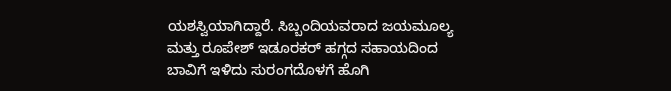ಯಶಸ್ವಿಯಾಗಿದ್ದಾರೆ. ಸಿಬ್ಬಂದಿಯವರಾದ ಜಯಮೂಲ್ಯ ಮತ್ತು ರೂಪೇಶ್‌ ಇಡೂರಕರ್‌ ಹಗ್ಗದ ಸಹಾಯದಿಂದ ಬಾವಿಗೆ ಇಳಿದು ಸುರಂಗದೊಳಗೆ ಹೊಗಿ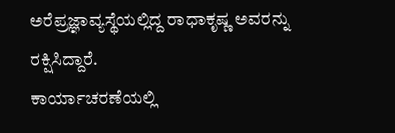ಅರೆಪ್ರಜ್ಞಾವ್ಯಸ್ಥೆಯಲ್ಲಿದ್ದ ರಾಧಾಕೃಷ್ಣ ಅವರನ್ನು ರಕ್ಷಿಸಿದ್ದಾರೆ.
ಕಾರ್ಯಾಚರಣೆಯಲ್ಲಿ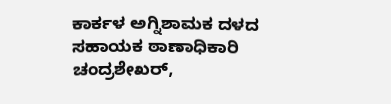ಕಾರ್ಕಳ ಅಗ್ನಿಶಾಮಕ ದಳದ ಸಹಾಯಕ ಠಾಣಾಧಿಕಾರಿ ಚಂದ್ರಶೇಖರ್‌,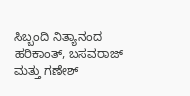ಸಿಬ್ಬಂದಿ ನಿತ್ಯಾನಂದ ಹರಿಕಾಂತ್, ಬಸವರಾಜ್‌ ಮತ್ತು ಗಣೇಶ್‌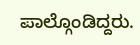ಪಾಲ್ಗೊಂಡಿದ್ದರು.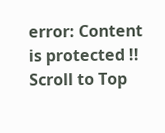error: Content is protected !!
Scroll to Top